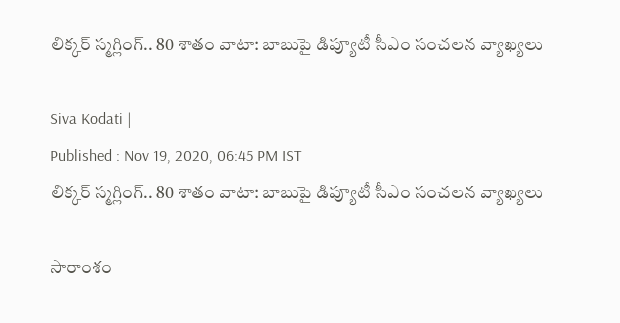లిక్కర్ స్మగ్లింగ్.. 80 శాతం వాటా: బాబుపై డిప్యూటీ సీఎం సంచలన వ్యాఖ్యలు

Siva Kodati |
Published : Nov 19, 2020, 06:45 PM IST
లిక్కర్ స్మగ్లింగ్.. 80 శాతం వాటా: బాబుపై డిప్యూటీ సీఎం సంచలన వ్యాఖ్యలు

సారాంశం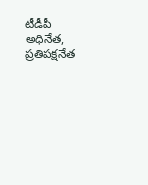టీడీపీ అధినేత, ప్రతిపక్షనేత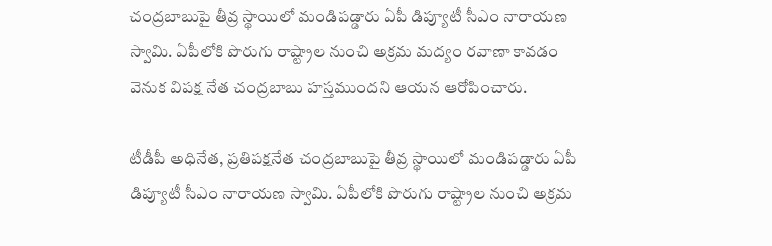చంద్రబాబుపై తీవ్ర స్థాయిలో మండిపడ్డారు ఏపీ డిప్యూటీ సీఎం నారాయణ స్వామి. ఏపీలోకి పొరుగు రాష్ట్రాల నుంచి అక్రమ మద్యం రవాణా కావడం వెనుక విపక్ష నేత చంద్రబాబు హస్తముందని ఆయన ఆరోపించారు.

టీడీపీ అధినేత, ప్రతిపక్షనేత చంద్రబాబుపై తీవ్ర స్థాయిలో మండిపడ్డారు ఏపీ డిప్యూటీ సీఎం నారాయణ స్వామి. ఏపీలోకి పొరుగు రాష్ట్రాల నుంచి అక్రమ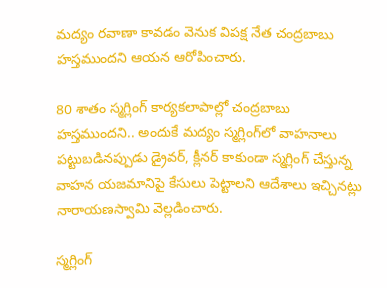మద్యం రవాణా కావడం వెనుక విపక్ష నేత చంద్రబాబు హస్తముందని ఆయన ఆరోపించారు.

80 శాతం స్మగ్లింగ్ కార్యకలాపాల్లో చంద్రబాబు హస్తముందని.. అందుకే మద్యం స్మగ్లింగ్‌లో వాహనాలు పట్టుబడినప్పుడు డ్రైవర్‌, క్లీనర్‌ కాకుండా స్మగ్లింగ్‌ చేస్తున్న వాహన యజమానిపై కేసులు పెట్టాలని ఆదేశాలు ఇచ్చినట్లు నారాయణస్వామి వెల్లడించారు.

స్మగ్లింగ్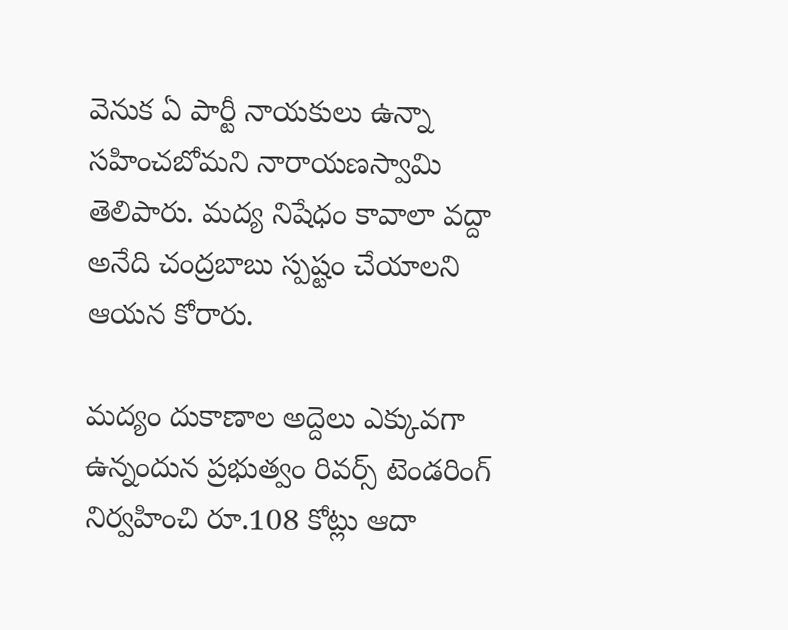వెనుక ఏ పార్టీ నాయకులు ఉన్నా సహించబోమని నారాయణస్వామి తెలిపారు. మద్య నిషేధం కావాలా వద్దా అనేది చంద్రబాబు స్పష్టం చేయాలని ఆయన కోరారు.

మద్యం దుకాణాల అద్దెలు ఎక్కువగా ఉన్నందున ప్రభుత్వం రివర్స్‌ టెండరింగ్ నిర్వహించి రూ.108 కోట్లు ఆదా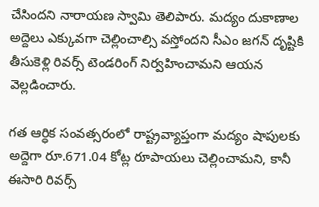చేసిందని నారాయణ స్వామి తెలిపారు. మద్యం దుకాణాల అద్దెలు ఎక్కువగా చెల్లించాల్సి వస్తోందని సీఎం జగన్‌ దృష్టికి తీసుకెళ్లి రివర్స్‌ టెండరింగ్‌ నిర్వహించామని ఆయన వెల్లడించారు.

గత ఆర్ధిక సంవత్సరంలో రాష్ట్రవ్యాప్తంగా మద్యం షాపులకు అద్దెగా రూ.671.04 కోట్ల రూపాయలు చెల్లించామని, కానీ ఈసారి రివర్స్‌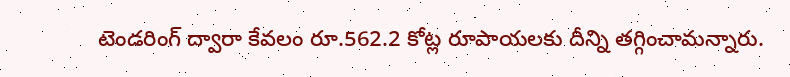టెండరింగ్‌ ద్వారా కేవలం రూ.562.2 కోట్ల రూపాయలకు దీన్ని తగ్గించామన్నారు.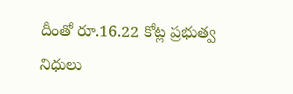దీంతో రూ.16.22 కోట్ల ప్రభుత్వ నిధులు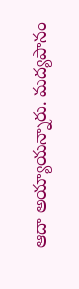ఆదా అయ్యాయన్నారు. మద్యపానం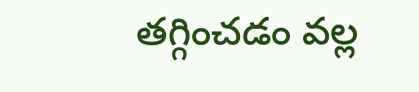తగ్గించడం వల్ల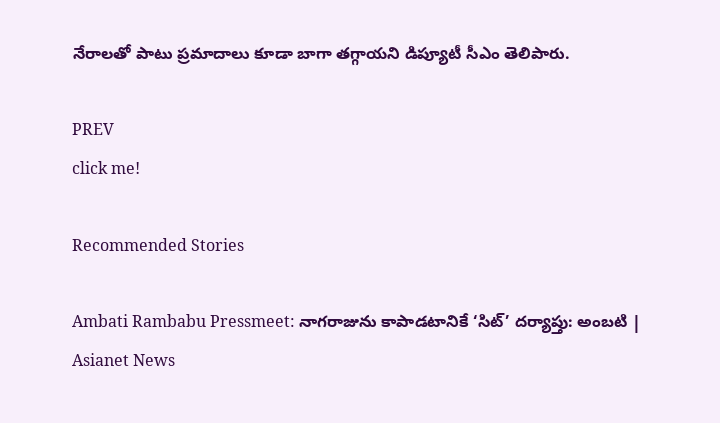నేరాలతో పాటు ప్రమాదాలు కూడా బాగా తగ్గాయని డిప్యూటీ సీఎం తెలిపారు.

PREV
click me!

Recommended Stories

Ambati Rambabu Pressmeet: నాగరాజును కాపాడటానికే ‘సిట్‌’ దర్యాప్తు: అంబటి | Asianet News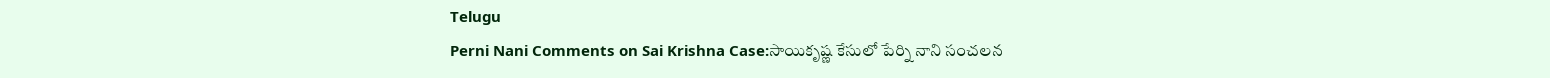Telugu
Perni Nani Comments on Sai Krishna Case:సాయికృష్ణ కేసులో పేర్ని నాని సంచలన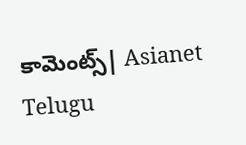కామెంట్స్| Asianet Telugu